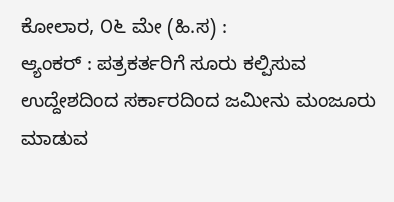ಕೋಲಾರ, ೦೬ ಮೇ (ಹಿ.ಸ) :
ಆ್ಯಂಕರ್ : ಪತ್ರಕರ್ತರಿಗೆ ಸೂರು ಕಲ್ಪಿಸುವ ಉದ್ದೇಶದಿಂದ ಸರ್ಕಾರದಿಂದ ಜಮೀನು ಮಂಜೂರು ಮಾಡುವ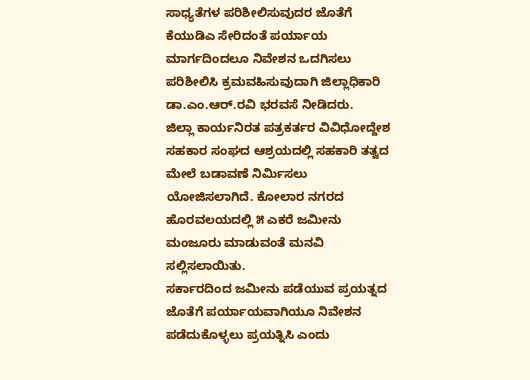ಸಾಧ್ಯತೆಗಳ ಪರಿಶೀಲಿಸುವುದರ ಜೊತೆಗೆ ಕೆಯುಡಿಎ ಸೇರಿದಂತೆ ಪರ್ಯಾಯ ಮಾರ್ಗದಿಂದಲೂ ನಿವೇಶನ ಒದಗಿಸಲು ಪರಿಶೀಲಿಸಿ ಕ್ರಮವಹಿಸುವುದಾಗಿ ಜಿಲ್ಲಾಧಿಕಾರಿ ಡಾ.ಎಂ.ಆರ್.ರವಿ ಭರವಸೆ ನೀಡಿದರು.
ಜಿಲ್ಲಾ ಕಾರ್ಯನಿರತ ಪತ್ರಕರ್ತರ ವಿವಿಧೋದ್ದೇಶ ಸಹಕಾರ ಸಂಘದ ಆಶ್ರಯದಲ್ಲಿ ಸಹಕಾರಿ ತತ್ವದ ಮೇಲೆ ಬಡಾವಣೆ ನಿರ್ಮಿಸಲು ಯೋಜಿಸಲಾಗಿದೆ. ಕೋಲಾರ ನಗರದ ಹೊರವಲಯದಲ್ಲಿ ೫ ಎಕರೆ ಜಮೀನು ಮಂಜೂರು ಮಾಡುವಂತೆ ಮನವಿ ಸಲ್ಲಿಸಲಾಯಿತು.
ಸರ್ಕಾರದಿಂದ ಜಮೀನು ಪಡೆಯುವ ಪ್ರಯತ್ನದ ಜೊತೆಗೆ ಪರ್ಯಾಯವಾಗಿಯೂ ನಿವೇಶನ ಪಡೆದುಕೊಳ್ಳಲು ಪ್ರಯತ್ನಿಸಿ ಎಂದು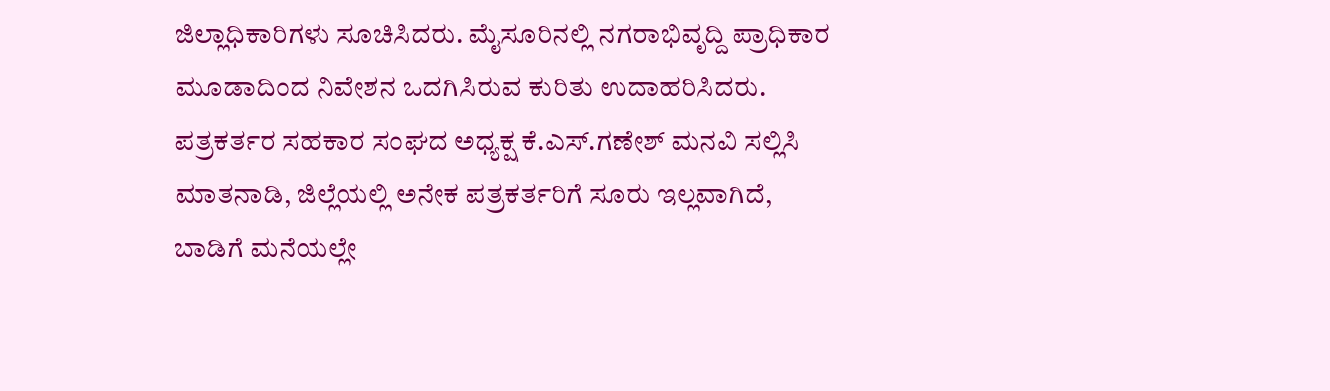ಜಿಲ್ಲಾಧಿಕಾರಿಗಳು ಸೂಚಿಸಿದರು. ಮೈಸೂರಿನಲ್ಲಿ ನಗರಾಭಿವೃದ್ದಿ ಪ್ರಾಧಿಕಾರ ಮೂಡಾದಿಂದ ನಿವೇಶನ ಒದಗಿಸಿರುವ ಕುರಿತು ಉದಾಹರಿಸಿದರು.
ಪತ್ರಕರ್ತರ ಸಹಕಾರ ಸಂಘದ ಅಧ್ಯಕ್ಷ ಕೆ.ಎಸ್.ಗಣೇಶ್ ಮನವಿ ಸಲ್ಲಿಸಿ ಮಾತನಾಡಿ, ಜಿಲ್ಲೆಯಲ್ಲಿ ಅನೇಕ ಪತ್ರಕರ್ತರಿಗೆ ಸೂರು ಇಲ್ಲವಾಗಿದೆ, ಬಾಡಿಗೆ ಮನೆಯಲ್ಲೇ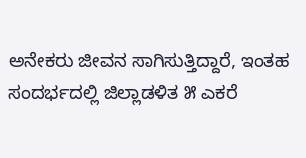ಅನೇಕರು ಜೀವನ ಸಾಗಿಸುತ್ತಿದ್ದಾರೆ, ಇಂತಹ ಸಂದರ್ಭದಲ್ಲಿ ಜಿಲ್ಲಾಡಳಿತ ೫ ಎಕರೆ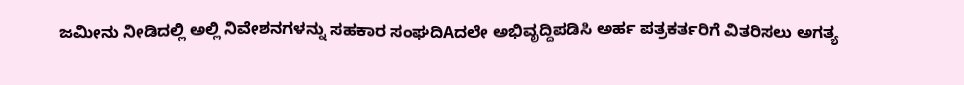ಜಮೀನು ನೀಡಿದಲ್ಲಿ ಅಲ್ಲಿ ನಿವೇಶನಗಳನ್ನು ಸಹಕಾರ ಸಂಘದಿAದಲೇ ಅಭಿವೃದ್ದಿಪಡಿಸಿ ಅರ್ಹ ಪತ್ರಕರ್ತರಿಗೆ ವಿತರಿಸಲು ಅಗತ್ಯ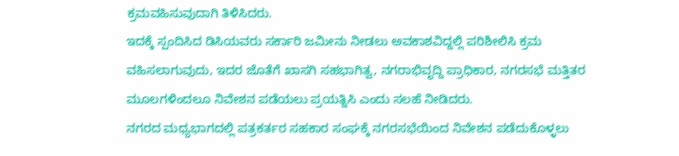ಕ್ರಮವಹಿಸುವುದಾಗಿ ತಿಳಿಸಿದರು.
ಇದಕ್ಕೆ ಸ್ಪಂದಿಸಿದ ಡಿಸಿಯವರು ಸರ್ಕಾರಿ ಜಮೀನು ನೀಡಲು ಅವಕಾಶವಿದ್ದಲ್ಲಿ ಪರಿಶೀಲಿಸಿ ಕ್ರಮ ವಹಿಸಲಾಗುವುದು, ಇದರ ಜೊತೆಗೆ ಖಾಸಗಿ ಸಹಭಾಗಿತ್ವ, ನಗರಾಭಿವೃದ್ದಿ ಪ್ರಾಧಿಕಾರ, ನಗರಸಭೆ ಮತ್ತಿತರ ಮೂಲಗಳಿಂದಲೂ ನಿವೇಶನ ಪಡೆಯಲು ಪ್ರಯತ್ನಿಸಿ ಎಂದು ಸಲಹೆ ನೀಡಿದರು.
ನಗರದ ಮಧ್ಯಭಾಗದಲ್ಲಿ ಪತ್ರಕರ್ತರ ಸಹಕಾರ ಸಂಘಕ್ಕೆ ನಗರಸಭೆಯಿಂದ ನಿವೇಶನ ಪಡೆದುಕೊಳ್ಳಲು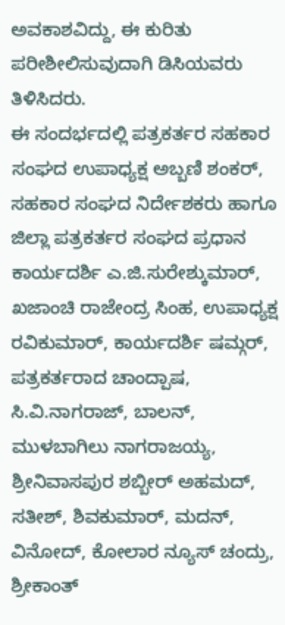ಅವಕಾಶವಿದ್ದು, ಈ ಕುರಿತು ಪರೀಶೀಲಿಸುವುದಾಗಿ ಡಿಸಿಯವರು ತಿಳಿಸಿದರು.
ಈ ಸಂದರ್ಭದಲ್ಲಿ ಪತ್ರಕರ್ತರ ಸಹಕಾರ ಸಂಘದ ಉಪಾಧ್ಯಕ್ಷ ಅಬ್ಬಣಿ ಶಂಕರ್, ಸಹಕಾರ ಸಂಘದ ನಿರ್ದೇಶಕರು ಹಾಗೂ ಜಿಲ್ಲಾ ಪತ್ರಕರ್ತರ ಸಂಘದ ಪ್ರಧಾನ ಕಾರ್ಯದರ್ಶಿ ಎ.ಜಿ.ಸುರೇಶ್ಕುಮಾರ್, ಖಜಾಂಚಿ ರಾಜೇಂದ್ರ ಸಿಂಹ, ಉಪಾಧ್ಯಕ್ಷ ರವಿಕುಮಾರ್, ಕಾರ್ಯದರ್ಶಿ ಷಮ್ಗರ್, ಪತ್ರಕರ್ತರಾದ ಚಾಂದ್ಪಾಷ, ಸಿ.ವಿ.ನಾಗರಾಜ್, ಬಾಲನ್, ಮುಳಬಾಗಿಲು ನಾಗರಾಜಯ್ಯ, ಶ್ರೀನಿವಾಸಪುರ ಶಬ್ಬೀರ್ ಅಹಮದ್, ಸತೀಶ್, ಶಿವಕುಮಾರ್, ಮದನ್, ವಿನೋದ್, ಕೋಲಾರ ನ್ಯೂಸ್ ಚಂದ್ರು, ಶ್ರೀಕಾಂತ್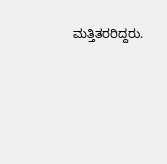ಮತ್ತಿತರರಿದ್ದರು.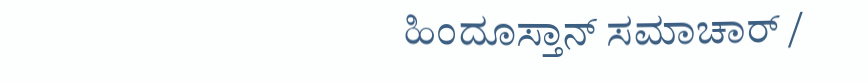ಹಿಂದೂಸ್ತಾನ್ ಸಮಾಚಾರ್ /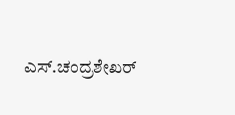ಎಸ್.ಚಂದ್ರಶೇಖರ್